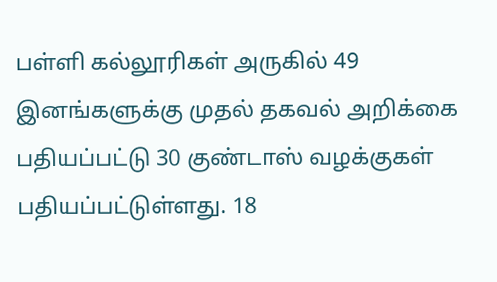பள்ளி கல்லூரிகள் அருகில் 49 இனங்களுக்கு முதல் தகவல் அறிக்கை பதியப்பட்டு 30 குண்டாஸ் வழக்குகள் பதியப்பட்டுள்ளது. 18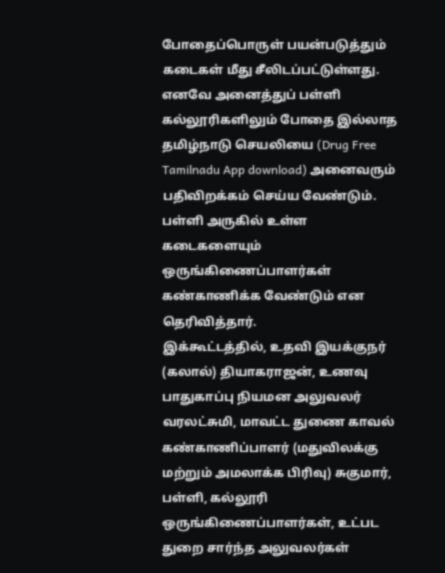போதைப்பொருள் பயன்படுத்தும் கடைகள் மீது சீலிடப்பட்டுள்ளது. எனவே அனைத்துப் பள்ளி கல்லூரிகளிலும் போதை இல்லாத தமிழ்நாடு செயலியை (Drug Free Tamilnadu App download) அனைவரும் பதிவிறக்கம் செய்ய வேண்டும். பள்ளி அருகில் உள்ள கடைகளையும் ஒருங்கிணைப்பாளர்கள் கண்காணிக்க வேண்டும் என தெரிவித்தார்.
இக்கூட்டத்தில், உதவி இயக்குநர் (கலால்) தியாகராஜன், உணவு பாதுகாப்பு நியமன அலுவலர் வரலட்சுமி, மாவட்ட துணை காவல் கண்காணிப்பாளர் (மதுவிலக்கு மற்றும் அமலாக்க பிரிவு) சுகுமார், பள்ளி, கல்லூரி ஒருங்கிணைப்பாளர்கள், உட்பட துறை சார்ந்த அலுவலர்கள்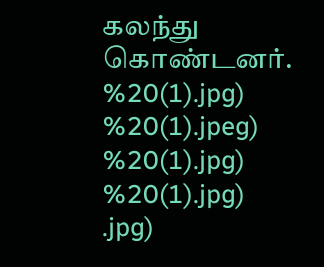கலந்து கொண்டனர்.
%20(1).jpg)
%20(1).jpeg)
%20(1).jpg)
%20(1).jpg)
.jpg)